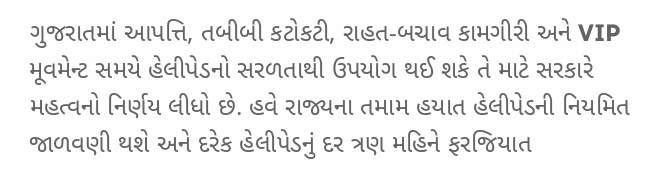ગુજરાતમાં આપત્તિ, તબીબી કટોકટી, રાહત-બચાવ કામગીરી અને VIP મૂવમેન્ટ સમયે હેલીપેડનો સરળતાથી ઉપયોગ થઈ શકે તે માટે સરકારે મહત્વનો નિર્ણય લીધો છે. હવે રાજ્યના તમામ હયાત હેલીપેડની નિયમિત જાળવણી થશે અને દરેક હેલીપેડનું દર ત્રણ મહિને ફરજિયાત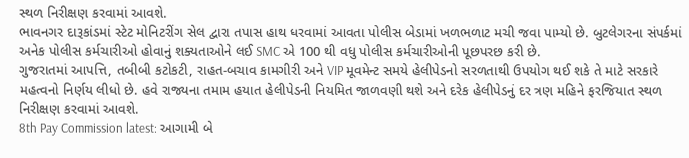સ્થળ નિરીક્ષણ કરવામાં આવશે.
ભાવનગર દારૂકાંડમાં સ્ટેટ મોનિટરીંગ સેલ દ્વારા તપાસ હાથ ધરવામાં આવતા પોલીસ બેડામાં ખળભળાટ મચી જવા પામ્યો છે. બુટલેગરના સંપર્કમાં અનેક પોલીસ કર્મચારીઓ હોવાનું શક્યતાઓને લઈ SMC એ 100 થી વધુ પોલીસ કર્મચારીઓની પૂછપરછ કરી છે.
ગુજરાતમાં આપત્તિ, તબીબી કટોકટી, રાહત-બચાવ કામગીરી અને VIP મૂવમેન્ટ સમયે હેલીપેડનો સરળતાથી ઉપયોગ થઈ શકે તે માટે સરકારે મહત્વનો નિર્ણય લીધો છે. હવે રાજ્યના તમામ હયાત હેલીપેડની નિયમિત જાળવણી થશે અને દરેક હેલીપેડનું દર ત્રણ મહિને ફરજિયાત સ્થળ નિરીક્ષણ કરવામાં આવશે.
8th Pay Commission latest: આગામી બે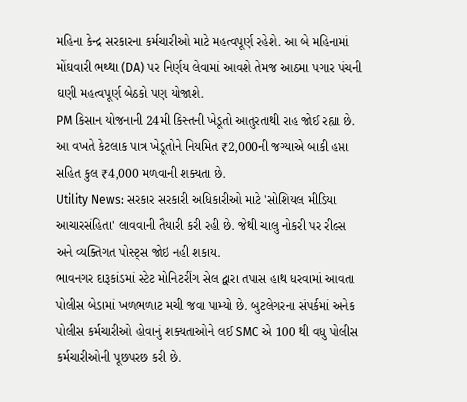મહિના કેન્દ્ર સરકારના કર્મચારીઓ માટે મહત્વપૂર્ણ રહેશે. આ બે મહિનામાં મોંઘવારી ભથ્થા (DA) પર નિર્ણય લેવામાં આવશે તેમજ આઠમા પગાર પંચની ઘણી મહત્વપૂર્ણ બેઠકો પણ યોજાશે.
PM કિસાન યોજનાની 24મી કિસ્તની ખેડૂતો આતુરતાથી રાહ જોઈ રહ્યા છે. આ વખતે કેટલાક પાત્ર ખેડૂતોને નિયમિત ₹2,000ની જગ્યાએ બાકી હપ્તા સહિત કુલ ₹4,000 મળવાની શક્યતા છે.
Utility News: સરકાર સરકારી અધિકારીઓ માટે 'સોશિયલ મીડિયા આચારસંહિતા' લાવવાની તૈયારી કરી રહી છે. જેથી ચાલુ નોકરી પર રીલ્સ અને વ્યક્તિગત પોસ્ટ્સ જોઇ નહી શકાય.
ભાવનગર દારૂકાંડમાં સ્ટેટ મોનિટરીંગ સેલ દ્વારા તપાસ હાથ ધરવામાં આવતા પોલીસ બેડામાં ખળભળાટ મચી જવા પામ્યો છે. બુટલેગરના સંપર્કમાં અનેક પોલીસ કર્મચારીઓ હોવાનું શક્યતાઓને લઈ SMC એ 100 થી વધુ પોલીસ કર્મચારીઓની પૂછપરછ કરી છે.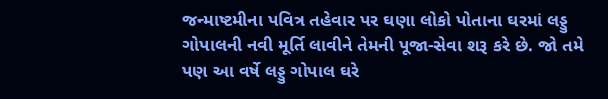જન્માષ્ટમીના પવિત્ર તહેવાર પર ઘણા લોકો પોતાના ઘરમાં લડ્ડુ ગોપાલની નવી મૂર્તિ લાવીને તેમની પૂજા-સેવા શરૂ કરે છે. જો તમે પણ આ વર્ષે લડ્ડુ ગોપાલ ઘરે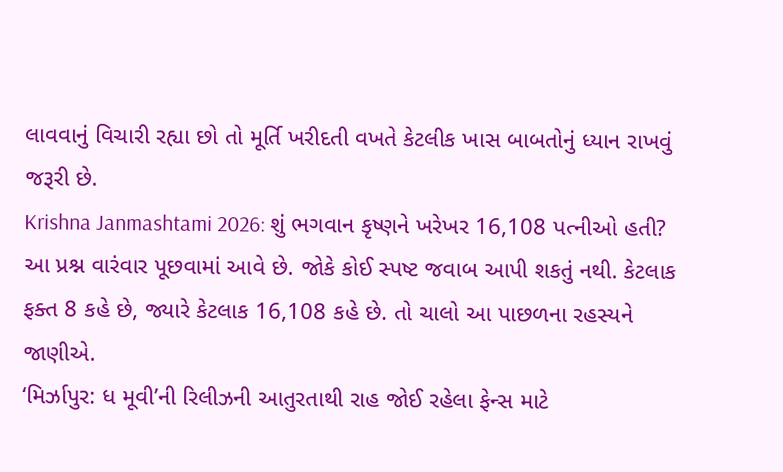લાવવાનું વિચારી રહ્યા છો તો મૂર્તિ ખરીદતી વખતે કેટલીક ખાસ બાબતોનું ધ્યાન રાખવું જરૂરી છે.
Krishna Janmashtami 2026: શું ભગવાન કૃષ્ણને ખરેખર 16,108 પત્નીઓ હતી? આ પ્રશ્ન વારંવાર પૂછવામાં આવે છે. જોકે કોઈ સ્પષ્ટ જવાબ આપી શકતું નથી. કેટલાક ફક્ત 8 કહે છે, જ્યારે કેટલાક 16,108 કહે છે. તો ચાલો આ પાછળના રહસ્યને જાણીએ.
‘મિર્ઝાપુર: ધ મૂવી’ની રિલીઝની આતુરતાથી રાહ જોઈ રહેલા ફેન્સ માટે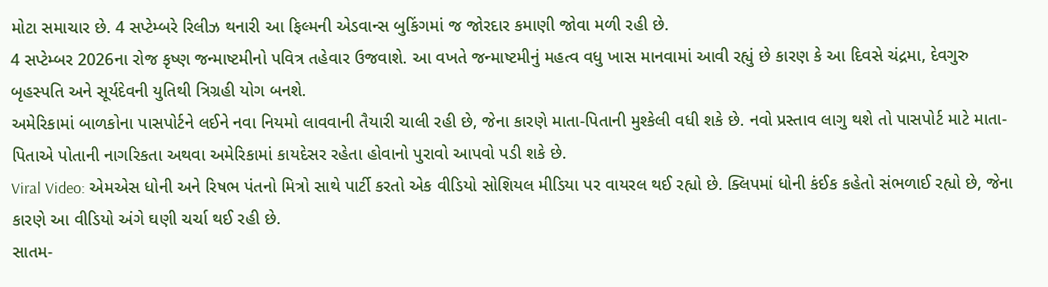મોટા સમાચાર છે. 4 સપ્ટેમ્બરે રિલીઝ થનારી આ ફિલ્મની એડવાન્સ બુકિંગમાં જ જોરદાર કમાણી જોવા મળી રહી છે.
4 સપ્ટેમ્બર 2026ના રોજ કૃષ્ણ જન્માષ્ટમીનો પવિત્ર તહેવાર ઉજવાશે. આ વખતે જન્માષ્ટમીનું મહત્વ વધુ ખાસ માનવામાં આવી રહ્યું છે કારણ કે આ દિવસે ચંદ્રમા, દેવગુરુ બૃહસ્પતિ અને સૂર્યદેવની યુતિથી ત્રિગ્રહી યોગ બનશે.
અમેરિકામાં બાળકોના પાસપોર્ટને લઈને નવા નિયમો લાવવાની તૈયારી ચાલી રહી છે, જેના કારણે માતા-પિતાની મુશ્કેલી વધી શકે છે. નવો પ્રસ્તાવ લાગુ થશે તો પાસપોર્ટ માટે માતા-પિતાએ પોતાની નાગરિકતા અથવા અમેરિકામાં કાયદેસર રહેતા હોવાનો પુરાવો આપવો પડી શકે છે.
Viral Video: એમએસ ધોની અને રિષભ પંતનો મિત્રો સાથે પાર્ટી કરતો એક વીડિયો સોશિયલ મીડિયા પર વાયરલ થઈ રહ્યો છે. ક્લિપમાં ધોની કંઈક કહેતો સંભળાઈ રહ્યો છે, જેના કારણે આ વીડિયો અંગે ઘણી ચર્ચા થઈ રહી છે.
સાતમ-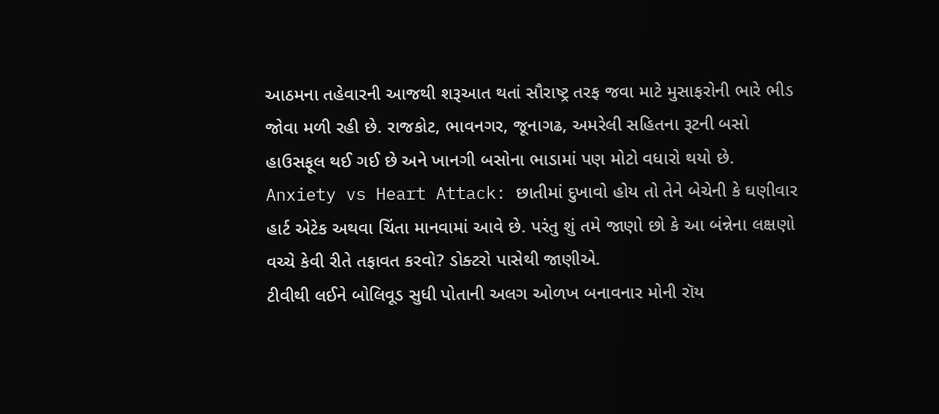આઠમના તહેવારની આજથી શરૂઆત થતાં સૌરાષ્ટ્ર તરફ જવા માટે મુસાફરોની ભારે ભીડ જોવા મળી રહી છે. રાજકોટ, ભાવનગર, જૂનાગઢ, અમરેલી સહિતના રૂટની બસો હાઉસફૂલ થઈ ગઈ છે અને ખાનગી બસોના ભાડામાં પણ મોટો વધારો થયો છે.
Anxiety vs Heart Attack: છાતીમાં દુખાવો હોય તો તેને બેચેની કે ઘણીવાર હાર્ટ એટેક અથવા ચિંતા માનવામાં આવે છે. પરંતુ શું તમે જાણો છો કે આ બંન્નેના લક્ષણો વચ્ચે કેવી રીતે તફાવત કરવો? ડોક્ટરો પાસેથી જાણીએ.
ટીવીથી લઈને બોલિવૂડ સુધી પોતાની અલગ ઓળખ બનાવનાર મોની રૉય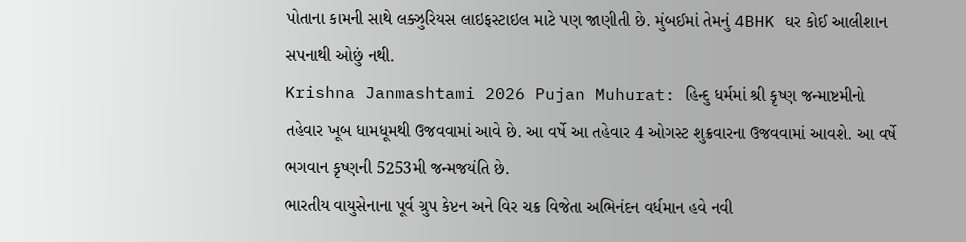પોતાના કામની સાથે લક્ઝુરિયસ લાઇફસ્ટાઇલ માટે પણ જાણીતી છે. મુંબઈમાં તેમનું 4BHK ઘર કોઈ આલીશાન સપનાથી ઓછું નથી.
Krishna Janmashtami 2026 Pujan Muhurat: હિન્દુ ધર્મમાં શ્રી કૃષ્ણ જન્માષ્ટમીનો તહેવાર ખૂબ ધામધૂમથી ઉજવવામાં આવે છે. આ વર્ષે આ તહેવાર 4 ઓગસ્ટ શુક્રવારના ઉજવવામાં આવશે. આ વર્ષે ભગવાન કૃષ્ણની 5253મી જન્મજયંતિ છે.
ભારતીય વાયુસેનાના પૂર્વ ગ્રુપ કેપ્ટન અને વિર ચક્ર વિજેતા અભિનંદન વર્ધમાન હવે નવી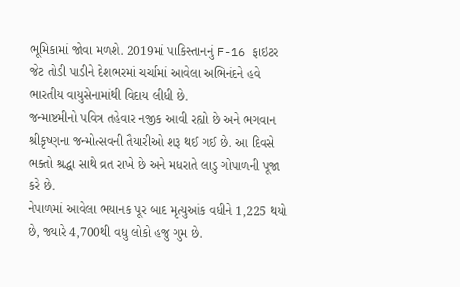ભૂમિકામાં જોવા મળશે. 2019માં પાકિસ્તાનનું F-16 ફાઇટર જેટ તોડી પાડીને દેશભરમાં ચર્ચામાં આવેલા અભિનંદને હવે ભારતીય વાયુસેનામાંથી વિદાય લીધી છે.
જન્માષ્ટમીનો પવિત્ર તહેવાર નજીક આવી રહ્યો છે અને ભગવાન શ્રીકૃષ્ણના જન્મોત્સવની તૈયારીઓ શરૂ થઈ ગઈ છે. આ દિવસે ભક્તો શ્રદ્ધા સાથે વ્રત રાખે છે અને મધરાતે લાડુ ગોપાળની પૂજા કરે છે.
નેપાળમાં આવેલા ભયાનક પૂર બાદ મૃત્યુઆંક વધીને 1,225 થયો છે, જ્યારે 4,700થી વધુ લોકો હજુ ગુમ છે.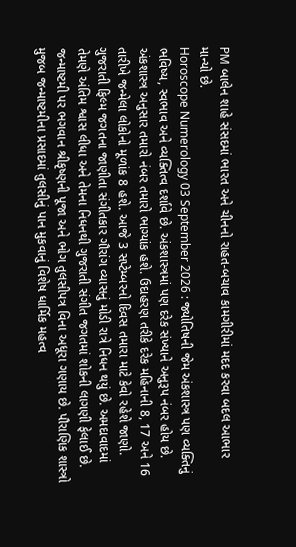PM બાલેન શાહે સંસદમાં ભારત અને ચીનનો રાહત-બચાવ કામગીરીમાં મદદ કરવા બદલ આભાર માન્યો છે.
Horoscope Numerology 03 September 2026 : જ્યોતિષની જેમ અંકશાસ્ત્ર પણ વ્યક્તિનું ભવિષ્ય, સ્વભાવ અને વ્યક્તિત્વ દર્શાવે છે. અંકશાસ્ત્રમાં પણ દરેક સંખ્યાને અનુરૂપ નંબર હોય છે. અંકશાસ્ત્ર અનુસાર તમારો નંબર તમારો ભાગ્યાંક હશે. ઉદાહરણ તરીકે દરેક મહિનાની 8, 17 અને 16 તારીખે જન્મેલા લોકોનો મૂળાંક 8 હશે. આજે 3 સપ્ટેમ્બરનો દિવસ તમારા માટે કેવો રહેશે જાણો.
ગુજરાતી ફિલ્મ જગતના જાણીતા સંગીતકાર ગૌરાંગ વ્યાસનું મોડી રાત્રે નિધન થયું છે. અમદાવાદમાં તેમણે અંતિમ શ્વાસ લીધા અને તેમના નિધનથી ગુજરાતી સંગીત જગતમાં શોકની લાગણી ફેલાઈ છે.
જન્માષ્ટમી પર ભગવાન શ્રીકૃષ્ણની પૂજા અને ભોગ તુલસીપત્ર વિના અધૂરા ગણાય છે. પૌરાણિક શાસ્ત્રો મુજબ જન્માષ્ટમીના પ્રસાદમાં તુલસીનું પાન મુકવાનું વિશેષ ધાર્મિક મહત્વ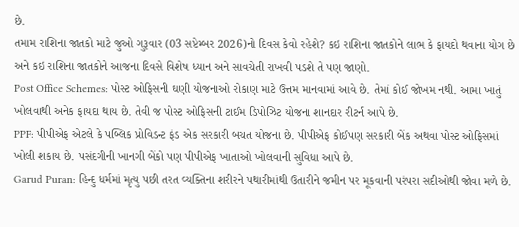છે.
તમામ રાશિના જાતકો માટે જુઓ ગુરૂવાર (03 સપ્ટેમ્બર 2026)નો દિવસ કેવો રહેશે? કઇ રાશિના જાતકોને લાભ કે ફાયદો થવાના યોગ છે અને કઇ રાશિના જાતકોને આજના દિવસે વિશેષ ધ્યાન અને સાવચેતી રાખવી પડશે તે પણ જાણો.
Post Office Schemes: પોસ્ટ ઓફિસની ઘણી યોજનાઓ રોકાણ માટે ઉત્તમ માનવામાં આવે છે. તેમાં કોઈ જોખમ નથી. આમા ખાતું ખોલવાથી અનેક ફાયદા થાય છે. તેવી જ પોસ્ટ ઓફિસની ટાઈમ ડિપોઝિટ યોજના શાનદાર રીટર્ન આપે છે.
PPF: પીપીએફ એટલે કે પબ્લિક પ્રોવિડન્ટ ફંડ એક સરકારી બચત યોજના છે. પીપીએફ કોઈપણ સરકારી બેંક અથવા પોસ્ટ ઓફિસમાં ખોલી શકાય છે. પસંદગીની ખાનગી બેંકો પણ પીપીએફ ખાતાઓ ખોલવાની સુવિધા આપે છે.
Garud Puran: હિન્દુ ધર્મમાં મૃત્યુ પછી તરત વ્યક્તિના શરીરને પથારીમાંથી ઉતારીને જમીન પર મૂકવાની પરંપરા સદીઓથી જોવા મળે છે.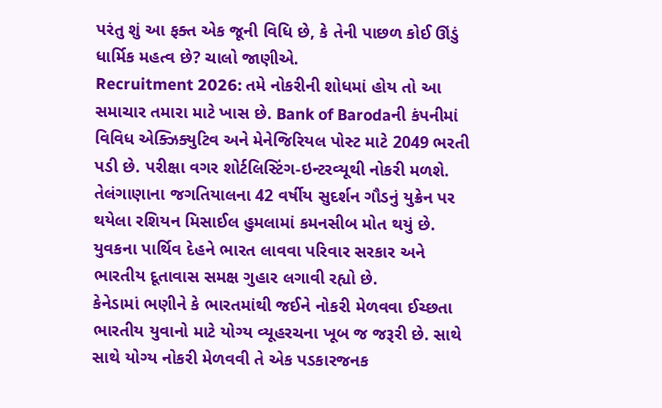પરંતુ શું આ ફક્ત એક જૂની વિધિ છે, કે તેની પાછળ કોઈ ઊંડું ધાર્મિક મહત્વ છે? ચાલો જાણીએ.
Recruitment 2026: તમે નોકરીની શોધમાં હોય તો આ સમાચાર તમારા માટે ખાસ છે. Bank of Barodaની કંપનીમાં વિવિધ એક્ઝિક્યુટિવ અને મેનેજિરિયલ પોસ્ટ માટે 2049 ભરતી પડી છે. પરીક્ષા વગર શોર્ટલિસ્ટિંગ-ઇન્ટરવ્યૂથી નોકરી મળશે.
તેલંગાણાના જગતિયાલના 42 વર્ષીય સુદર્શન ગૌડનું યુક્રેન પર થયેલા રશિયન મિસાઈલ હુમલામાં કમનસીબ મોત થયું છે. યુવકના પાર્થિવ દેહને ભારત લાવવા પરિવાર સરકાર અને ભારતીય દૂતાવાસ સમક્ષ ગુહાર લગાવી રહ્યો છે.
કેનેડામાં ભણીને કે ભારતમાંથી જઈને નોકરી મેળવવા ઈચ્છતા ભારતીય યુવાનો માટે યોગ્ય વ્યૂહરચના ખૂબ જ જરૂરી છે. સાથે સાથે યોગ્ય નોકરી મેળવવી તે એક પડકારજનક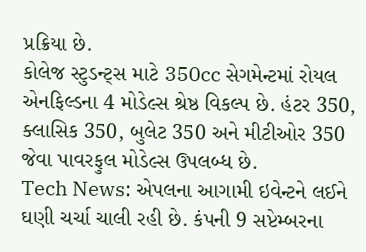પ્રક્રિયા છે.
કોલેજ સ્ટુડન્ટ્સ માટે 350cc સેગમેન્ટમાં રોયલ એનફિલ્ડના 4 મોડેલ્સ શ્રેષ્ઠ વિકલ્પ છે. હંટર 350, ક્લાસિક 350, બુલેટ 350 અને મીટીઓર 350 જેવા પાવરફુલ મોડેલ્સ ઉપલબ્ધ છે.
Tech News: એપલના આગામી ઇવેન્ટને લઈને ઘણી ચર્ચા ચાલી રહી છે. કંપની 9 સપ્ટેમ્બરના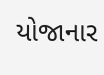યોજાનાર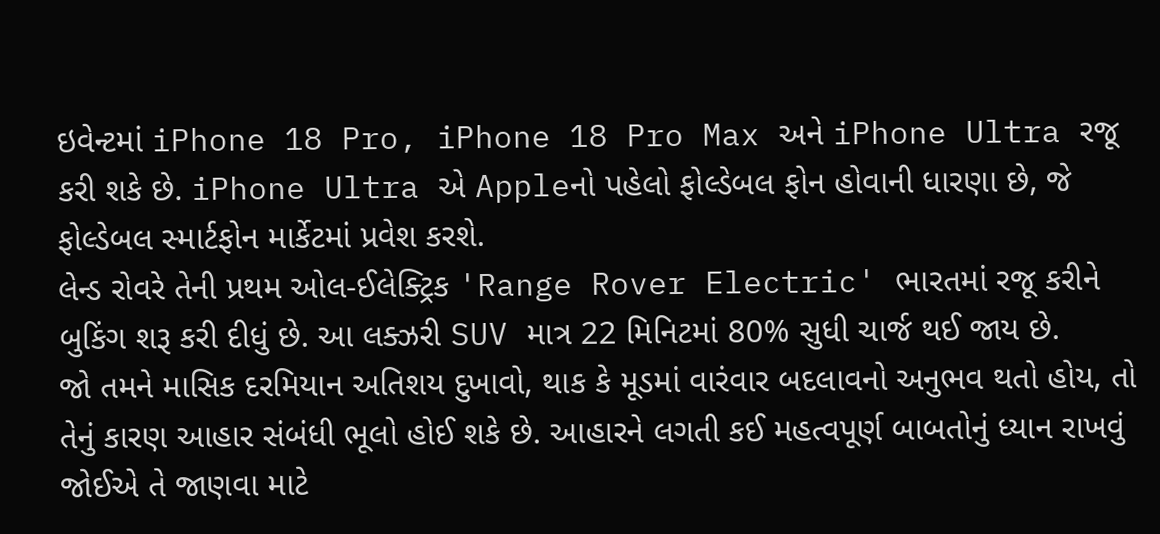ઇવેન્ટમાં iPhone 18 Pro, iPhone 18 Pro Max અને iPhone Ultra રજૂ કરી શકે છે. iPhone Ultra એ Appleનો પહેલો ફોલ્ડેબલ ફોન હોવાની ધારણા છે, જે ફોલ્ડેબલ સ્માર્ટફોન માર્કેટમાં પ્રવેશ કરશે.
લેન્ડ રોવરે તેની પ્રથમ ઓલ-ઈલેક્ટ્રિક 'Range Rover Electric' ભારતમાં રજૂ કરીને બુકિંગ શરૂ કરી દીધું છે. આ લક્ઝરી SUV માત્ર 22 મિનિટમાં 80% સુધી ચાર્જ થઈ જાય છે.
જો તમને માસિક દરમિયાન અતિશય દુખાવો, થાક કે મૂડમાં વારંવાર બદલાવનો અનુભવ થતો હોય, તો તેનું કારણ આહાર સંબંધી ભૂલો હોઈ શકે છે. આહારને લગતી કઈ મહત્વપૂર્ણ બાબતોનું ધ્યાન રાખવું જોઈએ તે જાણવા માટે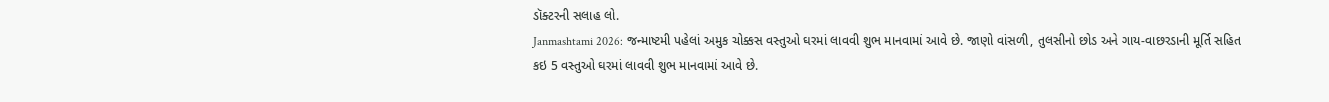ડૉક્ટરની સલાહ લો.
Janmashtami 2026: જન્માષ્ટમી પહેલાં અમુક ચોક્કસ વસ્તુઓ ઘરમાં લાવવી શુભ માનવામાં આવે છે. જાણો વાંસળી, તુલસીનો છોડ અને ગાય-વાછરડાની મૂર્તિ સહિત કઇ 5 વસ્તુઓ ઘરમાં લાવવી શુભ માનવામાં આવે છે.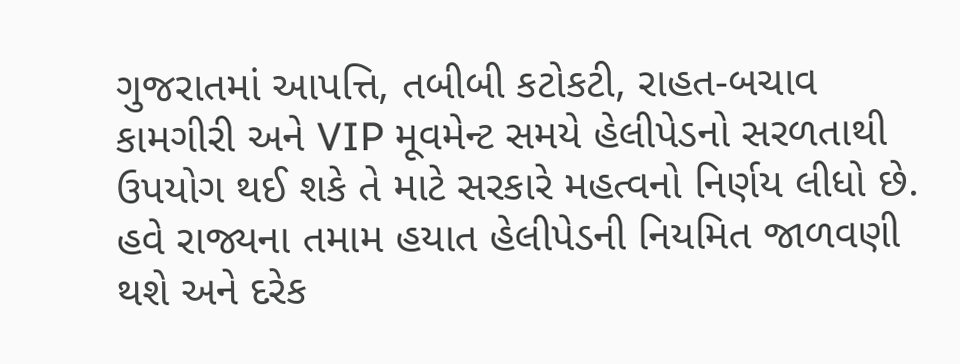ગુજરાતમાં આપત્તિ, તબીબી કટોકટી, રાહત-બચાવ કામગીરી અને VIP મૂવમેન્ટ સમયે હેલીપેડનો સરળતાથી ઉપયોગ થઈ શકે તે માટે સરકારે મહત્વનો નિર્ણય લીધો છે. હવે રાજ્યના તમામ હયાત હેલીપેડની નિયમિત જાળવણી થશે અને દરેક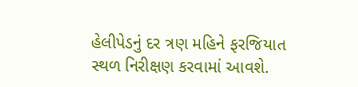હેલીપેડનું દર ત્રણ મહિને ફરજિયાત સ્થળ નિરીક્ષણ કરવામાં આવશે.